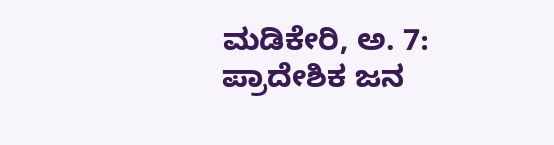ಮಡಿಕೇರಿ, ಅ. 7: ಪ್ರಾದೇಶಿಕ ಜನ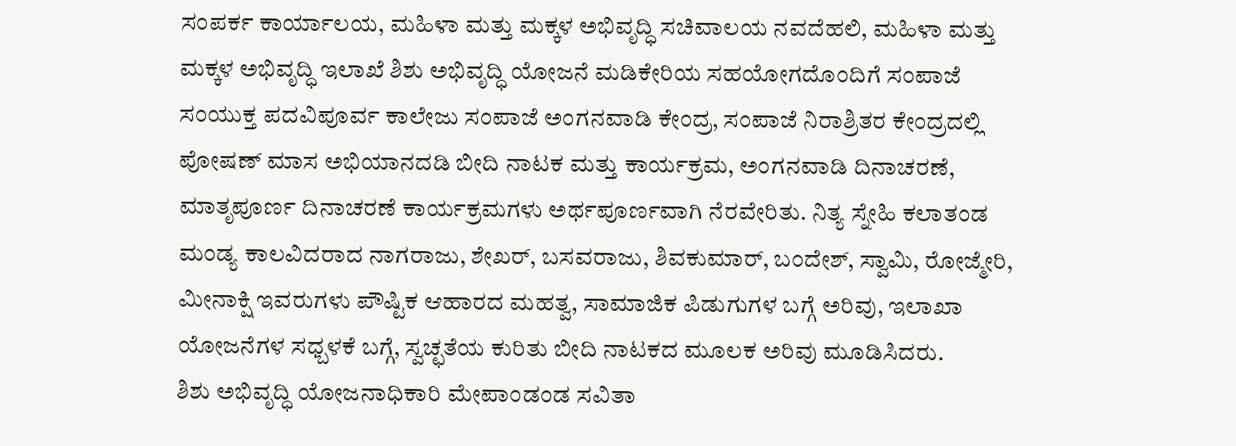ಸಂಪರ್ಕ ಕಾರ್ಯಾಲಯ, ಮಹಿಳಾ ಮತ್ತು ಮಕ್ಕಳ ಅಭಿವೃದ್ಧಿ ಸಚಿವಾಲಯ ನವದೆಹಲಿ, ಮಹಿಳಾ ಮತ್ತು ಮಕ್ಕಳ ಅಭಿವೃದ್ಧಿ ಇಲಾಖೆ ಶಿಶು ಅಭಿವೃದ್ಧಿ ಯೋಜನೆ ಮಡಿಕೇರಿಯ ಸಹಯೋಗದೊಂದಿಗೆ ಸಂಪಾಜೆ ಸಂಯುಕ್ತ ಪದವಿಪೂರ್ವ ಕಾಲೇಜು ಸಂಪಾಜೆ ಅಂಗನವಾಡಿ ಕೇಂದ್ರ, ಸಂಪಾಜೆ ನಿರಾಶ್ರಿತರ ಕೇಂದ್ರದಲ್ಲಿ ಪೋಷಣ್ ಮಾಸ ಅಭಿಯಾನದಡಿ ಬೀದಿ ನಾಟಕ ಮತ್ತು ಕಾರ್ಯಕ್ರಮ, ಅಂಗನವಾಡಿ ದಿನಾಚರಣೆ, ಮಾತೃಪೂರ್ಣ ದಿನಾಚರಣೆ ಕಾರ್ಯಕ್ರಮಗಳು ಅರ್ಥಪೂರ್ಣವಾಗಿ ನೆರವೇರಿತು. ನಿತ್ಯ ಸ್ನೇಹಿ ಕಲಾತಂಡ ಮಂಡ್ಯ ಕಾಲವಿದರಾದ ನಾಗರಾಜು, ಶೇಖರ್, ಬಸವರಾಜು, ಶಿವಕುಮಾರ್, ಬಂದೇಶ್, ಸ್ವಾಮಿ, ರೋಜ್ಮೇರಿ, ಮೀನಾಕ್ಷಿ ಇವರುಗಳು ಪೌಷ್ಟಿಕ ಆಹಾರದ ಮಹತ್ವ, ಸಾಮಾಜಿಕ ಪಿಡುಗುಗಳ ಬಗ್ಗೆ ಅರಿವು, ಇಲಾಖಾ ಯೋಜನೆಗಳ ಸಧ್ಬಳಕೆ ಬಗ್ಗೆ, ಸ್ವಚ್ಛತೆಯ ಕುರಿತು ಬೀದಿ ನಾಟಕದ ಮೂಲಕ ಅರಿವು ಮೂಡಿಸಿದರು.
ಶಿಶು ಅಭಿವೃದ್ಧಿ ಯೋಜನಾಧಿಕಾರಿ ಮೇಪಾಂಡಂಡ ಸವಿತಾ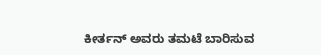ಕೀರ್ತನ್ ಅವರು ತಮಟೆ ಬಾರಿಸುವ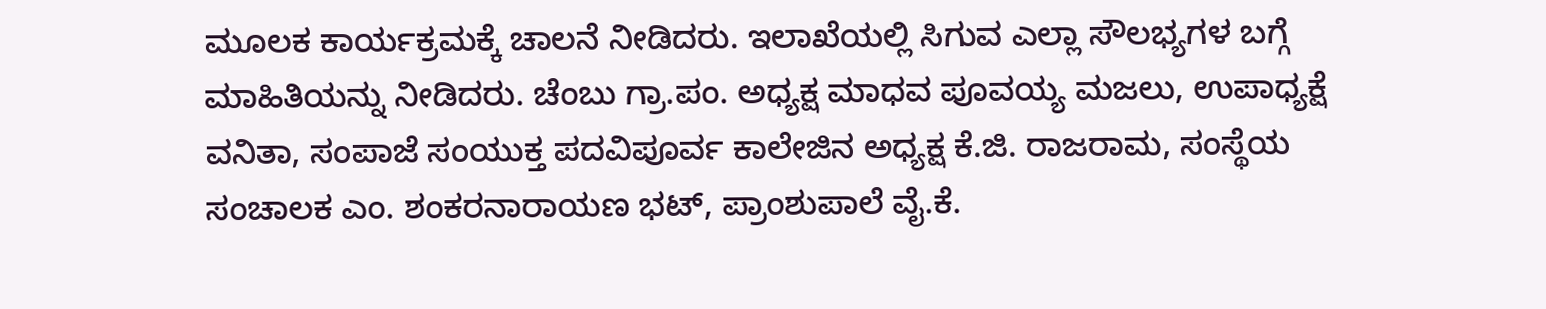ಮೂಲಕ ಕಾರ್ಯಕ್ರಮಕ್ಕೆ ಚಾಲನೆ ನೀಡಿದರು. ಇಲಾಖೆಯಲ್ಲಿ ಸಿಗುವ ಎಲ್ಲಾ ಸೌಲಭ್ಯಗಳ ಬಗ್ಗೆ ಮಾಹಿತಿಯನ್ನು ನೀಡಿದರು. ಚೆಂಬು ಗ್ರಾ.ಪಂ. ಅಧ್ಯಕ್ಷ ಮಾಧವ ಪೂವಯ್ಯ ಮಜಲು, ಉಪಾಧ್ಯಕ್ಷೆ ವನಿತಾ, ಸಂಪಾಜೆ ಸಂಯುಕ್ತ ಪದವಿಪೂರ್ವ ಕಾಲೇಜಿನ ಅಧ್ಯಕ್ಷ ಕೆ.ಜಿ. ರಾಜರಾಮ, ಸಂಸ್ಥೆಯ ಸಂಚಾಲಕ ಎಂ. ಶಂಕರನಾರಾಯಣ ಭಟ್, ಪ್ರಾಂಶುಪಾಲೆ ವೈ.ಕೆ.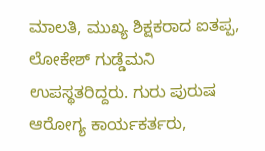ಮಾಲತಿ, ಮುಖ್ಯ ಶಿಕ್ಷಕರಾದ ಐತಪ್ಪ, ಲೋಕೇಶ್ ಗುಡ್ಡೆಮನಿ ಉಪಸ್ಥತರಿದ್ದರು. ಗುರು ಪುರುಷ ಆರೋಗ್ಯ ಕಾರ್ಯಕರ್ತರು,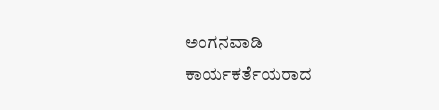ಅಂಗನವಾಡಿ ಕಾರ್ಯಕರ್ತೆಯರಾದ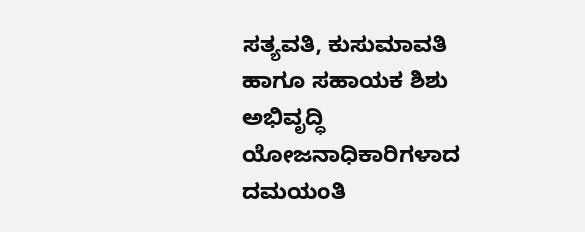ಸತ್ಯವತಿ, ಕುಸುಮಾವತಿ ಹಾಗೂ ಸಹಾಯಕ ಶಿಶು ಅಭಿವೃದ್ಧಿ ಯೋಜನಾಧಿಕಾರಿಗಳಾದ ದಮಯಂತಿ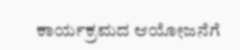ಕಾರ್ಯಕ್ರಮದ ಆಯೋಜನೆಗೆ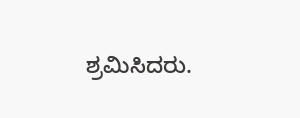ಶ್ರಮಿಸಿದರು.